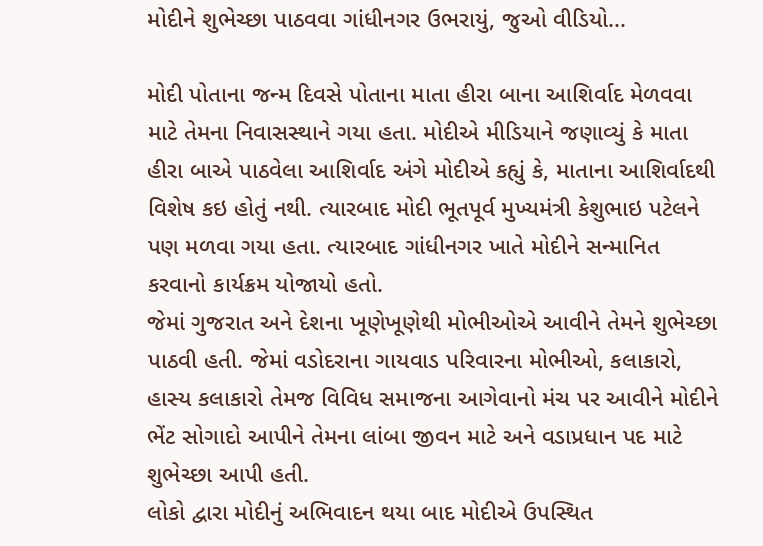મોદીને શુભેચ્છા પાઠવવા ગાંધીનગર ઉભરાયું, જુઓ વીડિયો...

મોદી પોતાના જન્મ દિવસે પોતાના માતા હીરા બાના આશિર્વાદ મેળવવા માટે તેમના નિવાસસ્થાને ગયા હતા. મોદીએ મીડિયાને જણાવ્યું કે માતા હીરા બાએ પાઠવેલા આશિર્વાદ અંગે મોદીએ કહ્યું કે, માતાના આશિર્વાદથી વિશેષ કઇ હોતું નથી. ત્યારબાદ મોદી ભૂતપૂર્વ મુખ્યમંત્રી કેશુભાઇ પટેલને પણ મળવા ગયા હતા. ત્યારબાદ ગાંધીનગર ખાતે મોદીને સન્માનિત કરવાનો કાર્યક્રમ યોજાયો હતો.
જેમાં ગુજરાત અને દેશના ખૂણેખૂણેથી મોભીઓએ આવીને તેમને શુભેચ્છા પાઠવી હતી. જેમાં વડોદરાના ગાયવાડ પરિવારના મોભીઓ, કલાકારો, હાસ્ય કલાકારો તેમજ વિવિધ સમાજના આગેવાનો મંચ પર આવીને મોદીને ભેંટ સોગાદો આપીને તેમના લાંબા જીવન માટે અને વડાપ્રધાન પદ માટે શુભેચ્છા આપી હતી.
લોકો દ્વારા મોદીનું અભિવાદન થયા બાદ મોદીએ ઉપસ્થિત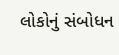લોકોનું સંબોધન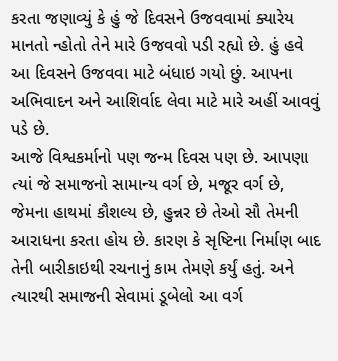કરતા જણાવ્યું કે હું જે દિવસને ઉજવવામાં ક્યારેય માનતો ન્હોતો તેને મારે ઉજવવો પડી રહ્યો છે. હું હવે આ દિવસને ઉજવવા માટે બંધાઇ ગયો છું. આપના અભિવાદન અને આશિર્વાદ લેવા માટે મારે અહીં આવવું પડે છે.
આજે વિશ્વકર્માનો પણ જન્મ દિવસ પણ છે. આપણા ત્યાં જે સમાજનો સામાન્ય વર્ગ છે, મજૂર વર્ગ છે, જેમના હાથમાં કૌશલ્ય છે, હુન્નર છે તેઓ સૌ તેમની આરાધના કરતા હોય છે. કારણ કે સૃષ્ટિના નિર્માણ બાદ તેની બારીકાઇથી રચનાનું કામ તેમણે કર્યું હતું. અને ત્યારથી સમાજની સેવામાં ડૂબેલો આ વર્ગ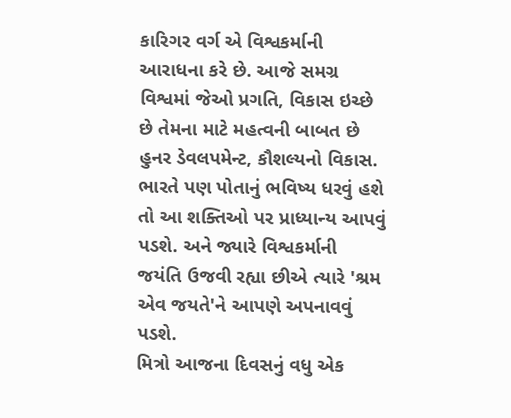કારિગર વર્ગ એ વિશ્વકર્માની આરાધના કરે છે. આજે સમગ્ર વિશ્વમાં જેઓ પ્રગતિ, વિકાસ ઇચ્છે છે તેમના માટે મહત્વની બાબત છે હુનર ડેવલપમેન્ટ, કૌશલ્યનો વિકાસ. ભારતે પણ પોતાનું ભવિષ્ય ધરવું હશે તો આ શક્તિઓ પર પ્રાધ્યાન્ય આપવું પડશે. અને જ્યારે વિશ્વકર્માની જયંતિ ઉજવી રહ્યા છીએ ત્યારે 'શ્રમ એવ જયતે'ને આપણે અપનાવવું પડશે.
મિત્રો આજના દિવસનું વધુ એક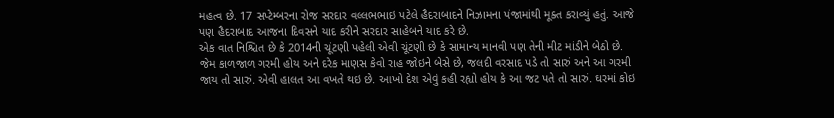મહત્વ છે. 17 સપ્ટેમ્બરના રોજ સરદાર વલ્લભભાઇ પટેલે હૈદરાબાદને નિઝામના પંજામાંથી મૂક્ત કરાવ્યું હતું. આજે પણ હૈદરાબાદ આજના દિવસને યાદ કરીને સરદાર સાહેબને યાદ કરે છે.
એક વાત નિશ્ચિત છે કે 2014ની ચૂંટણી પહેલી એવી ચૂંટણી છે કે સામાન્ય માનવી પણ તેની મીટ માંડીને બેઠો છે. જેમ કાળજાળ ગરમી હોય અને દરેક માણસ કેવો રાહ જોઇને બેસે છે, જલદી વરસાદ પડે તો સારું અને આ ગરમી જાય તો સારું. એવી હાલત આ વખતે થઇ છે. આખો દેશ એવું કહી રહ્યો હોય કે આ જટ પતે તો સારું. ઘરમાં કોઇ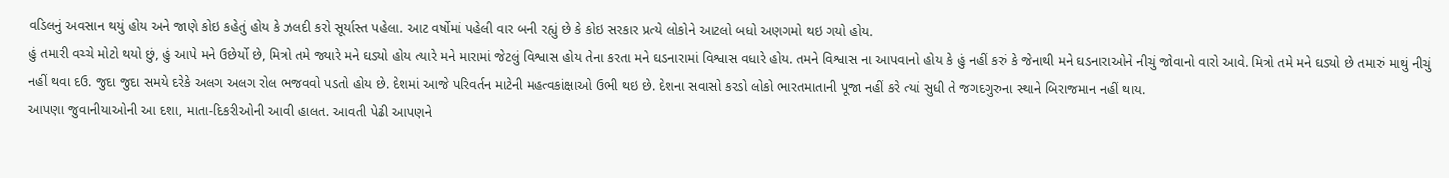વડિલનું અવસાન થયું હોય અને જાણે કોઇ કહેતું હોય કે ઝલદી કરો સૂર્યાસ્ત પહેલા. આટ વર્ષોમાં પહેલી વાર બની રહ્યું છે કે કોઇ સરકાર પ્રત્યે લોકોને આટલો બધો અણગમો થઇ ગયો હોય.
હું તમારી વચ્ચે મોટો થયો છું, હું આપે મને ઉછેર્યો છે, મિત્રો તમે જ્યારે મને ઘડ્યો હોય ત્યારે મને મારામાં જેટલું વિશ્વાસ હોય તેના કરતા મને ઘડનારામાં વિશ્વાસ વધારે હોય. તમને વિશ્વાસ ના આપવાનો હોય કે હું નહીં કરું કે જેનાથી મને ઘડનારાઓને નીચું જોવાનો વારો આવે. મિત્રો તમે મને ઘડ્યો છે તમારું માથું નીચું નહીં થવા દઉ. જુદા જુદા સમયે દરેકે અલગ અલગ રોલ ભજવવો પડતો હોય છે. દેશમાં આજે પરિવર્તન માટેની મહત્વકાંક્ષાઓ ઉભી થઇ છે. દેશના સવાસો કરડો લોકો ભારતમાતાની પૂજા નહીં કરે ત્યાં સુધી તે જગદગુરુના સ્થાને બિરાજમાન નહીં થાય.
આપણા જુવાનીયાઓની આ દશા, માતા-દિકરીઓની આવી હાલત. આવતી પેઢી આપણને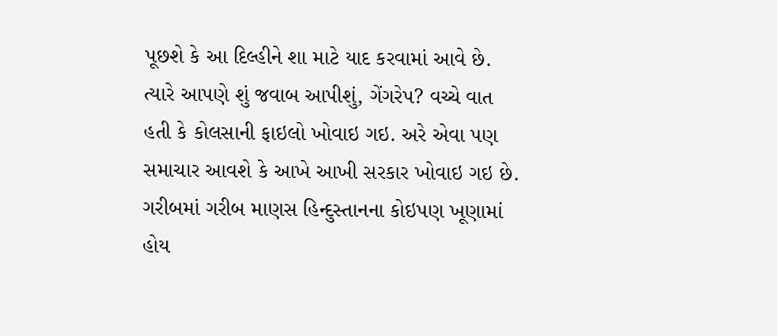પૂછશે કે આ દિલ્હીને શા માટે યાદ કરવામાં આવે છે. ત્યારે આપણે શું જવાબ આપીશું, ગેંગરેપ? વચ્ચે વાત હતી કે કોલસાની ફાઇલો ખોવાઇ ગઇ. અરે એવા પણ સમાચાર આવશે કે આખે આખી સરકાર ખોવાઇ ગઇ છે. ગરીબમાં ગરીબ માણસ હિન્દુસ્તાનના કોઇપણ ખૂણામાં હોય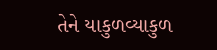તેને યાકુળવ્યાકુળ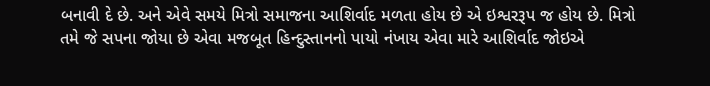બનાવી દે છે. અને એવે સમયે મિત્રો સમાજના આશિર્વાદ મળતા હોય છે એ ઇશ્વરરૂપ જ હોય છે. મિત્રો તમે જે સપના જોયા છે એવા મજબૂત હિન્દુસ્તાનનો પાયો નંખાય એવા મારે આશિર્વાદ જોઇએ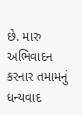છે. મારુ અભિવાદન કરનાર તમામનું ધન્યવાદ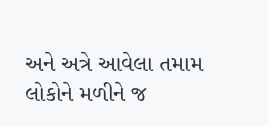અને અત્રે આવેલા તમામ લોકોને મળીને જ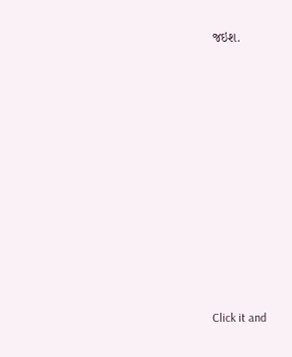જઇશ.












Click it and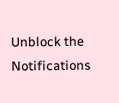Unblock the Notifications